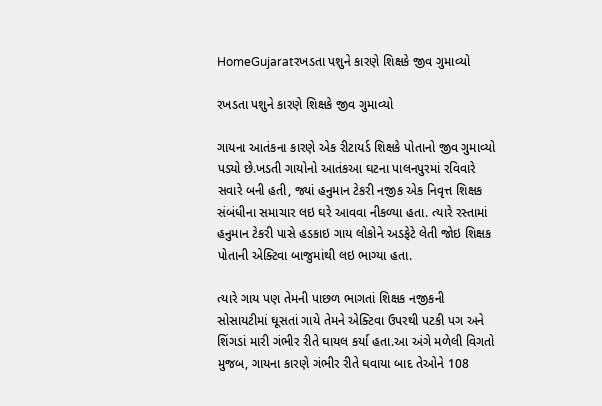HomeGujaratરખડતા પશુને કારણે શિક્ષકે જીવ ગુમાવ્યો

રખડતા પશુને કારણે શિક્ષકે જીવ ગુમાવ્યો

ગાયના આતંકના કારણે એક રીટાયર્ડ શિક્ષકે પોતાનો જીવ ગુમાવ્યો પડ્યો છે.ખડતી ગાયોનો આતંકઆ ઘટના પાલનપુરમાં રવિવારે સવારે બની હતી, જ્યાં હનુમાન ટેકરી નજીક એક નિવૃત્ત શિક્ષક સંબંધીના સમાચાર લઇ ઘરે આવવા નીકળ્યા હતા. ત્યારે રસ્તામાં હનુમાન ટેકરી પાસે હડકાઇ ગાય લોકોને અડફેટે લેતી જોઇ શિક્ષક પોતાની એક્ટિવા બાજુમાંથી લઇ ભાગ્યા હતા.

ત્યારે ગાય પણ તેમની પાછળ ભાગતાં શિક્ષક નજીકની સોસાયટીમાં ઘૂસતાં ગાયે તેમને એક્ટિવા ઉપરથી પટકી પગ અને શિંગડાં મારી ગંભીર રીતે ઘાયલ કર્યા હતા.આ અંગે મળેલી વિગતો મુજબ, ગાયના કારણે ગંભીર રીતે ઘવાયા બાદ તેઓને 108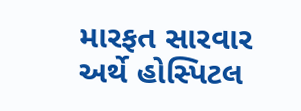મારફત સારવાર અર્થે હોસ્પિટલ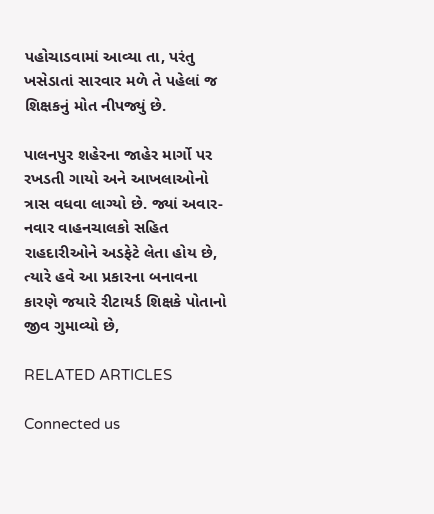પહોચાડવામાં આવ્યા તા, પરંતુ ખસેડાતાં સારવાર મળે તે પહેલાં જ શિક્ષકનું મોત નીપજ્યું છે.

પાલનપુર શહેરના જાહેર માર્ગો પર રખડતી ગાયો અને આખલાઓનો ત્રાસ વધવા લાગ્યો છે. જ્યાં અવાર-નવાર વાહનચાલકો સહિત રાહદારીઓને અડફેટે લેતા હોય છે, ત્યારે હવે આ પ્રકારના બનાવના કારણે જયારે રીટાયર્ડ શિક્ષકે પોતાનો જીવ ગુમાવ્યો છે,

RELATED ARTICLES

Connected us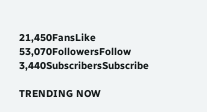21,450FansLike
53,070FollowersFollow
3,440SubscribersSubscribe

TRENDING NOW